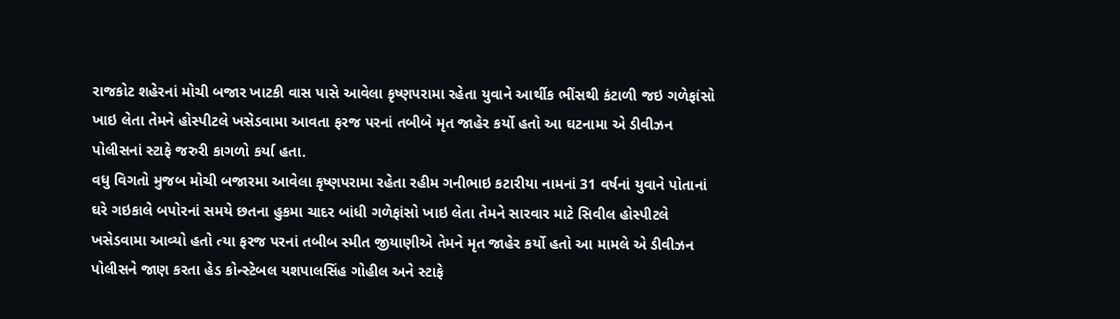રાજકોટ શહેરનાં મોચી બજાર ખાટકી વાસ પાસે આવેલા કૃષ્ણપરામા રહેતા યુવાને આર્થીક ભીંસથી કંટાળી જઇ ગળેફાંસો ખાઇ લેતા તેમને હોસ્પીટલે ખસેડવામા આવતા ફરજ પરનાં તબીબે મૃત જાહેર કર્યો હતો આ ઘટનામા એ ડીવીઝન પોલીસનાં સ્ટાફે જરુરી કાગળો કર્યા હતા.
વધુ વિગતો મુજબ મોચી બજારમા આવેલા કૃષ્ણપરામા રહેતા રહીમ ગનીભાઇ કટારીયા નામનાં 31 વર્ષનાં યુવાને પોતાનાં ઘરે ગઇકાલે બપોરનાં સમયે છતના હુકમા ચાદર બાંધી ગળેફાંસો ખાઇ લેતા તેમને સારવાર માટે સિવીલ હોસ્પીટલે ખસેડવામા આવ્યો હતો ત્યા ફરજ પરનાં તબીબ સ્મીત જીયાણીએ તેમને મૃત જાહેર કર્યો હતો આ મામલે એ ડીવીઝન પોલીસને જાણ કરતા હેડ કોન્સ્ટેબલ યશપાલસિંહ ગોહીલ અને સ્ટાફે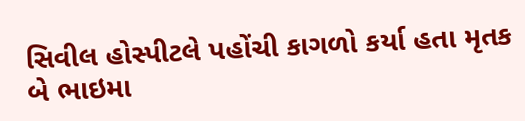સિવીલ હોસ્પીટલે પહોંચી કાગળો કર્યા હતા મૃતક બે ભાઇમા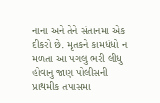નાના અને તેને સંતાનમા એક દીકરો છે. મૃતકને કામધંધો ન મળતા આ પગલુ ભરી લીધુ હોવાનુ જાણ પોલીસની પ્રાથમીક તપાસમા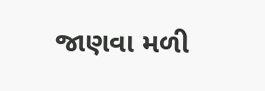જાણવા મળી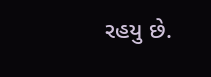રહયુ છે.